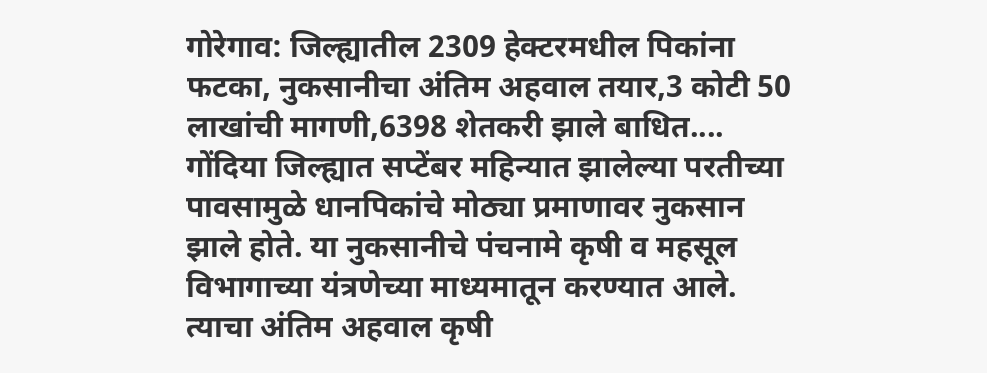गोरेगाव: जिल्ह्यातील 2309 हेक्टरमधील पिकांना फटका, नुकसानीचा अंतिम अहवाल तयार,3 कोटी 50 लाखांची मागणी,6398 शेतकरी झाले बाधित....
गोंदिया जिल्ह्यात सप्टेंबर महिन्यात झालेल्या परतीच्या पावसामुळे धानपिकांचे मोठ्या प्रमाणावर नुकसान झाले होते. या नुकसानीचे पंचनामे कृषी व महसूल विभागाच्या यंत्रणेच्या माध्यमातून करण्यात आले. त्याचा अंतिम अहवाल कृषी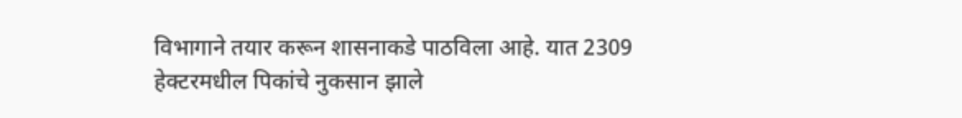विभागाने तयार करून शासनाकडे पाठविला आहे. यात 2309 हेक्टरमधील पिकांचे नुकसान झाले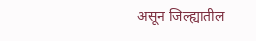असून जिल्ह्यातील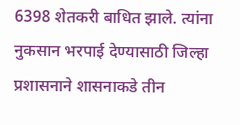6398 शेतकरी बाधित झाले. त्यांना नुकसान भरपाई देण्यासाठी जिल्हा प्रशासनाने शासनाकडे तीन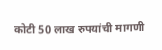कोटी 50 लाख रुपयांची मागणी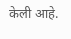केली आहे.